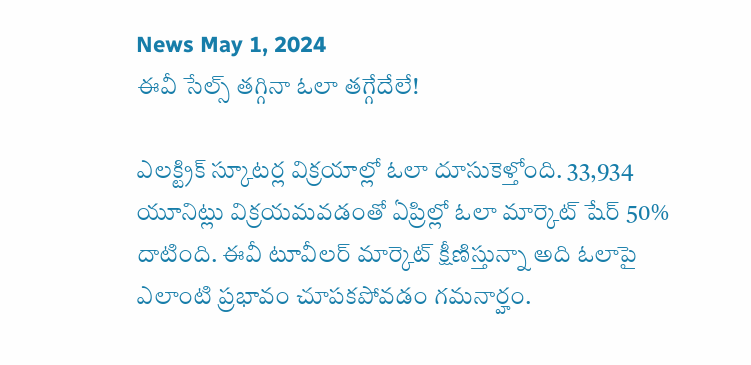News May 1, 2024
ఈవీ సేల్స్ తగ్గినా ఓలా తగ్గేదేలే!

ఎలక్ట్రిక్ స్కూటర్ల విక్రయాల్లో ఓలా దూసుకెళ్తోంది. 33,934 యూనిట్లు విక్రయమవడంతో ఏప్రిల్లో ఓలా మార్కెట్ షేర్ 50% దాటింది. ఈవీ టూవీలర్ మార్కెట్ క్షీణిస్తున్నా అది ఓలాపై ఎలాంటి ప్రభావం చూపకపోవడం గమనార్హం.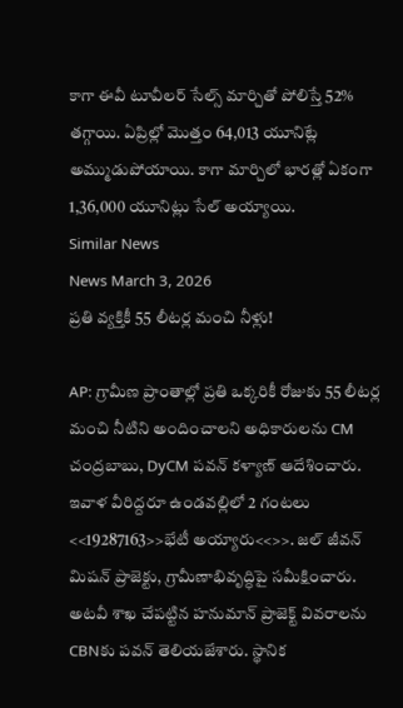కాగా ఈవీ టూవీలర్ సేల్స్ మార్చితో పోలిస్తే 52% తగ్గాయి. ఏప్రిల్లో మొత్తం 64,013 యూనిట్లే అమ్ముడుపోయాయి. కాగా మార్చిలో భారత్లో ఏకంగా 1,36,000 యూనిట్లు సేల్ అయ్యాయి.
Similar News
News March 3, 2026
ప్రతి వ్యక్తికీ 55 లీటర్ల మంచి నీళ్లు!

AP: గ్రామీణ ప్రాంతాల్లో ప్రతి ఒక్కరికీ రోజుకు 55 లీటర్ల మంచి నీటిని అందించాలని అధికారులను CM చంద్రబాబు, DyCM పవన్ కళ్యాణ్ ఆదేశించారు. ఇవాళ వీరిద్దరూ ఉండవల్లిలో 2 గంటలు <<19287163>>భేటీ అయ్యారు<<>>. జల్ జీవన్ మిషన్ ప్రాజెక్టు, గ్రామీణాభివృద్ధిపై సమీక్షించారు. అటవీ శాఖ చేపట్టిన హనుమాన్ ప్రాజెక్ట్ వివరాలను CBNకు పవన్ తెలియజేశారు. స్థానిక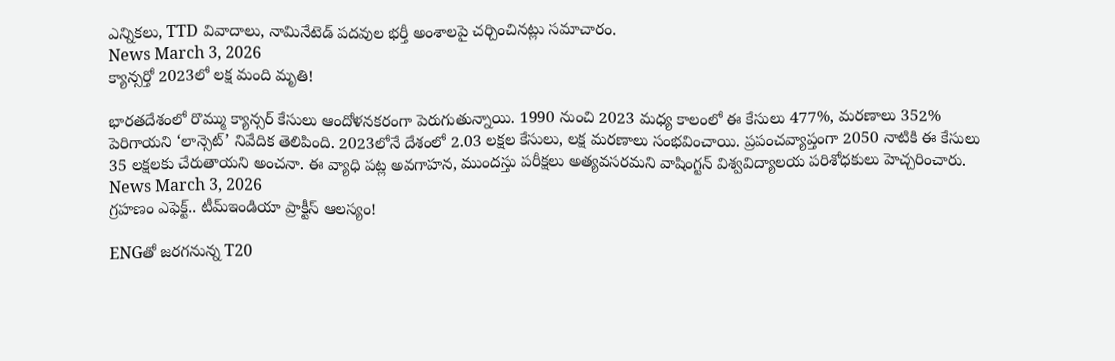ఎన్నికలు, TTD వివాదాలు, నామినేటెడ్ పదవుల భర్తీ అంశాలపై చర్చించినట్లు సమాచారం.
News March 3, 2026
క్యాన్సర్తో 2023లో లక్ష మంది మృతి!

భారతదేశంలో రొమ్ము క్యాన్సర్ కేసులు ఆందోళనకరంగా పెరుగుతున్నాయి. 1990 నుంచి 2023 మధ్య కాలంలో ఈ కేసులు 477%, మరణాలు 352% పెరిగాయని ‘లాన్సెట్’ నివేదిక తెలిపింది. 2023లోనే దేశంలో 2.03 లక్షల కేసులు, లక్ష మరణాలు సంభవించాయి. ప్రపంచవ్యాప్తంగా 2050 నాటికి ఈ కేసులు 35 లక్షలకు చేరుతాయని అంచనా. ఈ వ్యాధి పట్ల అవగాహన, ముందస్తు పరీక్షలు అత్యవసరమని వాషింగ్టన్ విశ్వవిద్యాలయ పరిశోధకులు హెచ్చరించారు.
News March 3, 2026
గ్రహణం ఎఫెక్ట్.. టీమ్ఇండియా ప్రాక్టీస్ ఆలస్యం!

ENGతో జరగనున్న T20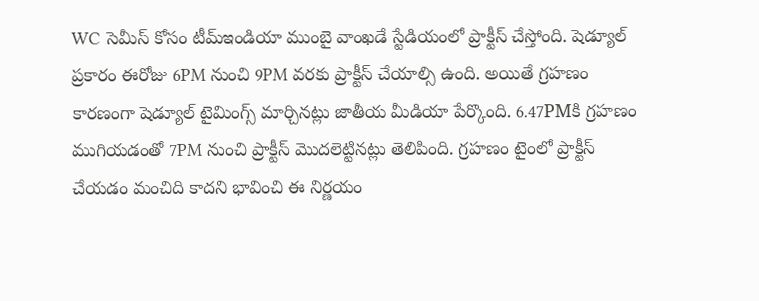WC సెమీస్ కోసం టీమ్ఇండియా ముంబై వాంఖడే స్టేడియంలో ప్రాక్టీస్ చేస్తోంది. షెడ్యూల్ ప్రకారం ఈరోజు 6PM నుంచి 9PM వరకు ప్రాక్టీస్ చేయాల్సి ఉంది. అయితే గ్రహణం కారణంగా షెడ్యూల్ టైమింగ్స్ మార్చినట్లు జాతీయ మీడియా పేర్కొంది. 6.47PMకి గ్రహణం ముగియడంతో 7PM నుంచి ప్రాక్టీస్ మొదలెట్టినట్లు తెలిపింది. గ్రహణం టైంలో ప్రాక్టీస్ చేయడం మంచిది కాదని భావించి ఈ నిర్ణయం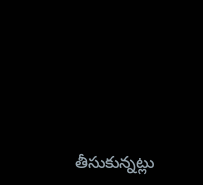తీసుకున్నట్లు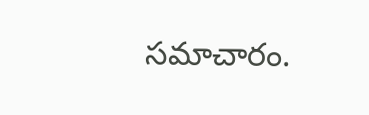సమాచారం.